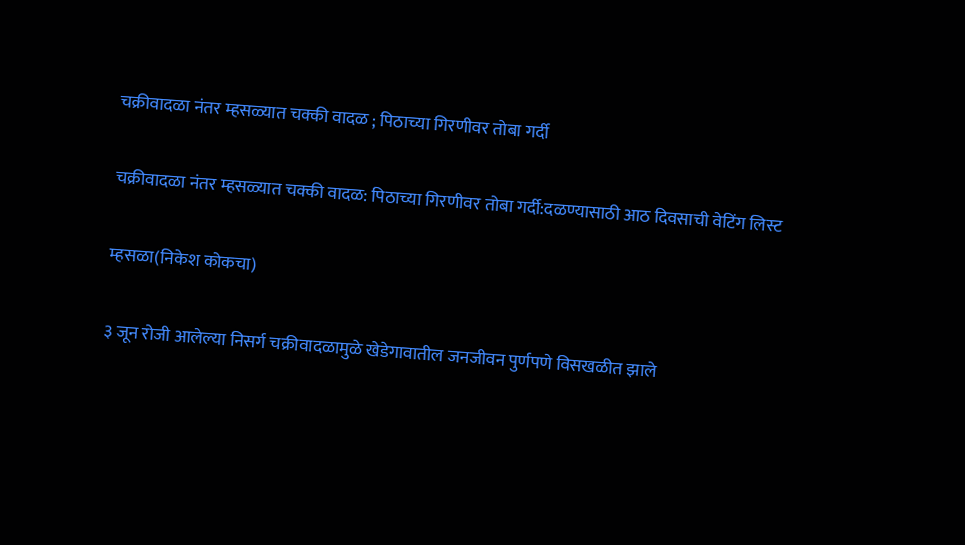चक्रीवादळा नंतर म्हसळ्यात चक्की वादळ ; पिठाच्या गिरणीवर तोबा गर्दी

चक्रीवादळा नंतर म्हसळ्यात चक्की वादळ: पिठाच्या गिरणीवर तोबा गर्दी:दळण्यासाठी आठ दिवसाची वेटिंग लिस्ट

म्हसळा(निकेश कोकचा)

३ जून रोजी आलेल्या निसर्ग चक्रीवादळामुळे खेडेगावातील जनजीवन पुर्णपणे विसखळीत झाले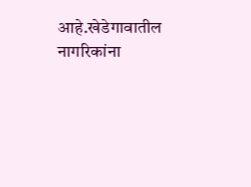आहे.खेडेगावातील नागरिकांना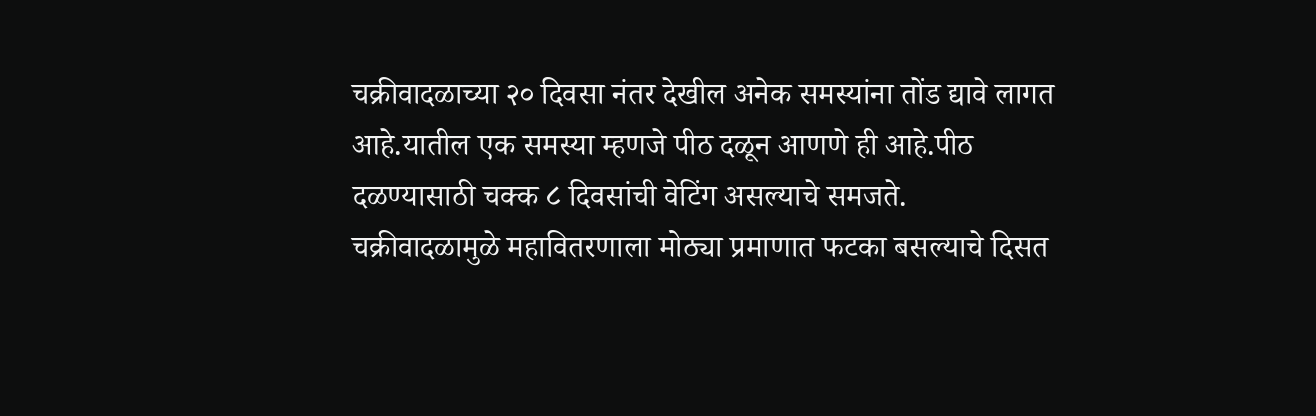चक्रीवादळाच्या २० दिवसा नंतर देखील अनेक समस्यांना तोंड द्यावे लागत आहे.यातील एक समस्या म्हणजे पीठ दळून आणणे ही आहे.पीठ दळण्यासाठी चक्क ८ दिवसांची वेटिंग असल्याचे समजते.
चक्रीवादळामुळे महावितरणाला मोठ्या प्रमाणात फटका बसल्याचे दिसत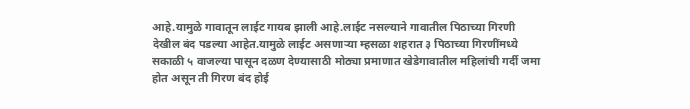आहे.यामुळे गावातून लाईट गायब झाली आहे.लाईट नसल्याने गावातील पिठाच्या गिरणी देखील बंद पडल्या आहेत.यामुळे लाईट असणार्‍या म्हसळा शहरात ३ पिठाच्या गिरणींमध्ये सकाळी ५ वाजल्या पासून दळण देण्यासाठी मोठ्या प्रमाणात खेडेगावातील महिलांची गर्दी जमा होत असून ती गिरण बंद होई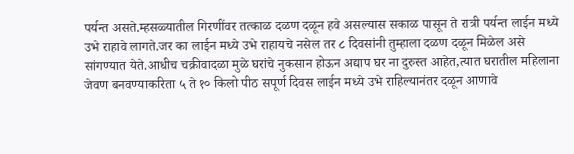पर्यन्त असते.म्हसळ्यातील गिरणींवर तत्काळ दळण दळून हवे असल्यास सकाळ पासून ते रात्री पर्यन्त लाईन मध्ये उभे राहावे लागते.जर का लाईन मध्ये उभे राहायचे नसेल तर ८ दिवसांनी तुम्हाला दळण दळून मिळेल असे सांगण्यात येते.आधीच चक्रीवादळा मुळे घरांचे नुकसान होऊन अद्याप घर ना दुरुस्त आहेत,त्यात घरातील महिलाना जेवण बनवण्याकरिता ५ ते १० किलो पीठ सपूर्ण दिवस लाईन मध्ये उभे राहिल्यानंतर दळून आणावे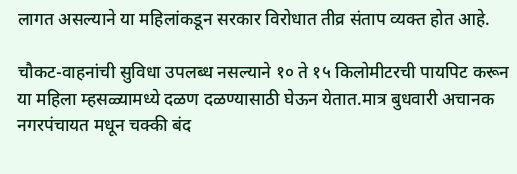लागत असल्याने या महिलांकडून सरकार विरोधात तीव्र संताप व्यक्त होत आहे.

चौकट-वाहनांची सुविधा उपलब्ध नसल्याने १० ते १५ किलोमीटरची पायपिट करून या महिला म्हसळ्यामध्ये दळण दळण्यासाठी घेऊन येतात.मात्र बुधवारी अचानक नगरपंचायत मधून चक्की बंद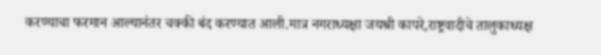करण्याचा फरमान आल्यानंतर चक्की बंद करण्यात आली.मात्र नगराध्यक्षा जयश्री कापरे,राष्ट्रवादीचे तालुकाध्यक्ष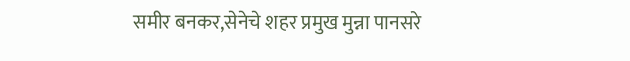समीर बनकर,सेनेचे शहर प्रमुख मुन्ना पानसरे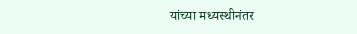यांच्या मध्यस्थीनंतर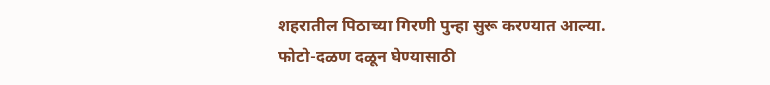शहरातील पिठाच्या गिरणी पुन्हा सुरू करण्यात आल्या.
फोटो-दळण दळून घेण्यासाठी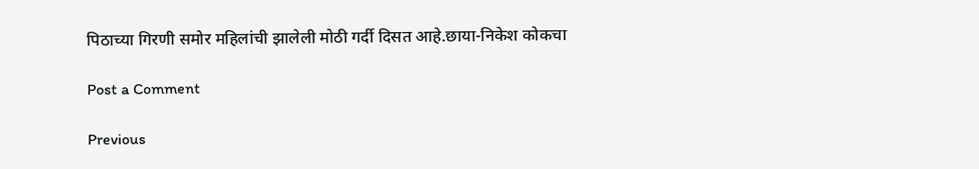पिठाच्या गिरणी समोर महिलांची झालेली मोठी गर्दी दिसत आहे.छाया-निकेश कोकचा

Post a Comment

Previous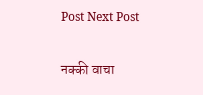Post Next Post

नक्की वाचा